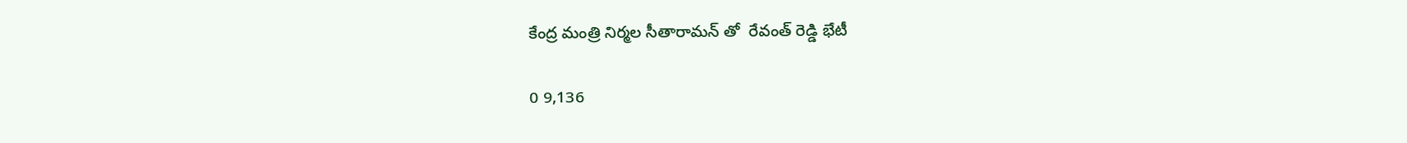కేంద్ర మంత్రి నిర్మల సీతారామన్ తో  రేవంత్ రెడ్డి భేటీ

0 9,136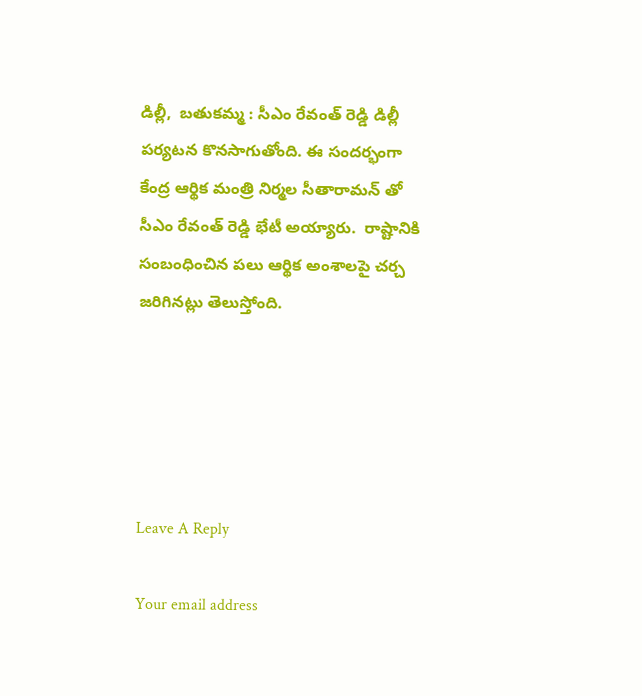డిల్లీ,  బతుకమ్మ : సీఎం రేవంత్ రెడ్డి డిల్లీ పర్యటన కొనసాగుతోంది. ఈ సందర్భంగా  కేంద్ర ఆర్థిక మంత్రి నిర్మల సీతారామన్ తో సీఎం రేవంత్ రెడ్డి భేటీ అయ్యారు.  రాష్టానికి సంబంధించిన పలు ఆర్థిక అంశాలపై చర్చ జరిగినట్లు తెలుస్తోంది.





Leave A Reply

Your email address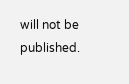will not be published.